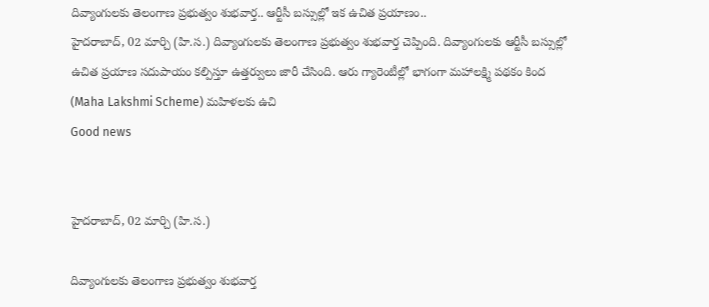దివ్యాంగులకు తెలంగాణ ప్రభుత్వం శుభవార్త.. ఆర్టీసీ బస్సుల్లో ఇక ఉచిత ప్రయాణం..
హైదరాబాద్, 02 మార్చి (హి.స.) దివ్యాంగులకు తెలంగాణ ప్రభుత్వం శుభవార్త చెప్పింది. దివ్యాంగులకు ఆర్టీసీ బస్సుల్లో ఉచిత ప్రయాణ సదుపాయం కల్పిస్తూ ఉత్తర్వులు జారీ చేసింది. ఆరు గ్యారెంటీల్లో భాగంగా మహాలక్ష్మి పథకం కింద (Maha Lakshmi Scheme) మహిళలకు ఉచి
Good news


హైదరాబాద్, 02 మార్చి (హి.స.)

దివ్యాంగులకు తెలంగాణ ప్రభుత్వం శుభవార్త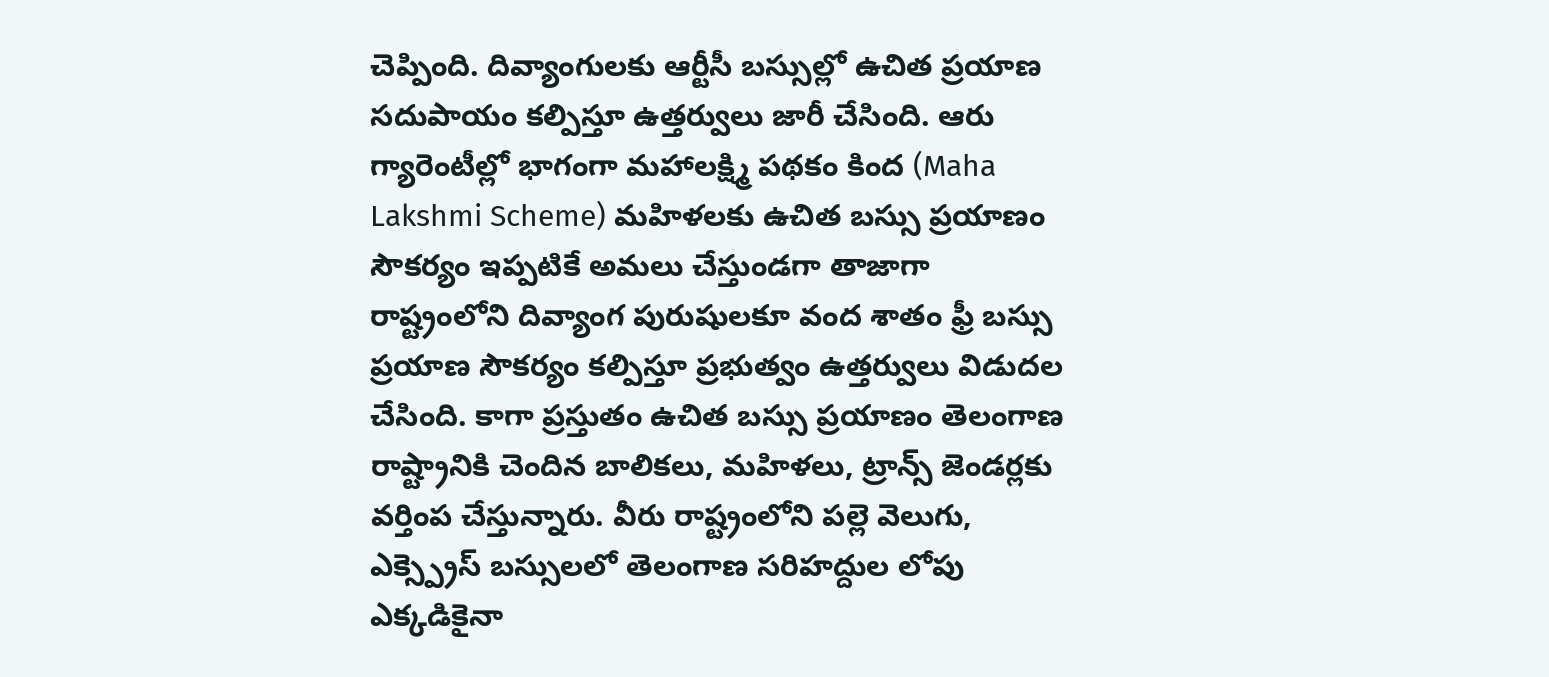చెప్పింది. దివ్యాంగులకు ఆర్టీసీ బస్సుల్లో ఉచిత ప్రయాణ సదుపాయం కల్పిస్తూ ఉత్తర్వులు జారీ చేసింది. ఆరు గ్యారెంటీల్లో భాగంగా మహాలక్ష్మి పథకం కింద (Maha Lakshmi Scheme) మహిళలకు ఉచిత బస్సు ప్రయాణం సౌకర్యం ఇప్పటికే అమలు చేస్తుండగా తాజాగా రాష్ట్రంలోని దివ్యాంగ పురుషులకూ వంద శాతం ఫ్రీ బస్సు ప్రయాణ సౌకర్యం కల్పిస్తూ ప్రభుత్వం ఉత్తర్వులు విడుదల చేసింది. కాగా ప్రస్తుతం ఉచిత బస్సు ప్రయాణం తెలంగాణ రాష్ట్రానికి చెందిన బాలికలు, మహిళలు, ట్రాన్స్ జెండర్లకు వర్తింప చేస్తున్నారు. వీరు రాష్ట్రంలోని పల్లె వెలుగు, ఎక్స్ప్రెస్ బస్సులలో తెలంగాణ సరిహద్దుల లోపు ఎక్కడికైనా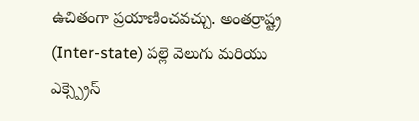ఉచితంగా ప్రయాణించవచ్చు. అంతర్రాష్ట్ర (Inter-state) పల్లె వెలుగు మరియు ఎక్స్ప్రెస్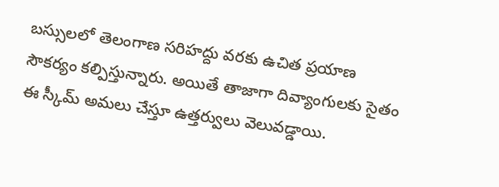బస్సులలో తెలంగాణ సరిహద్దు వరకు ఉచిత ప్రయాణ సౌకర్యం కల్పిస్తున్నారు. అయితే తాజాగా దివ్యాంగులకు సైతం ఈ స్కీమ్ అమలు చేస్తూ ఉత్తర్వులు వెలువడ్డాయి.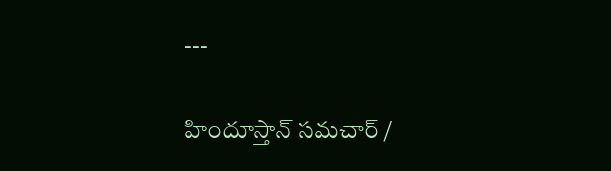---

హిందూస్తాన్ సమచార్ /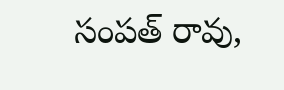సంపత్ రావు,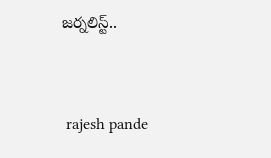జర్నలిస్ట్..


 rajesh pande